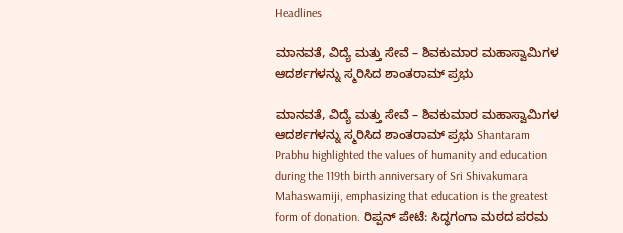Headlines

ಮಾನವತೆ, ವಿದ್ಯೆ ಮತ್ತು ಸೇವೆ – ಶಿವಕುಮಾರ ಮಹಾಸ್ವಾಮಿಗಳ ಆದರ್ಶಗಳನ್ನು ಸ್ಮರಿಸಿದ ಶಾಂತರಾಮ್ ಪ್ರಭು

ಮಾನವತೆ, ವಿದ್ಯೆ ಮತ್ತು ಸೇವೆ – ಶಿವಕುಮಾರ ಮಹಾಸ್ವಾಮಿಗಳ ಆದರ್ಶಗಳನ್ನು ಸ್ಮರಿಸಿದ ಶಾಂತರಾಮ್ ಪ್ರಭು Shantaram Prabhu highlighted the values of humanity and education during the 119th birth anniversary of Sri Shivakumara Mahaswamiji, emphasizing that education is the greatest form of donation. ರಿಪ್ಪನ್ ಪೇಟೆ: ಸಿದ್ಧಗಂಗಾ ಮಠದ ಪರಮ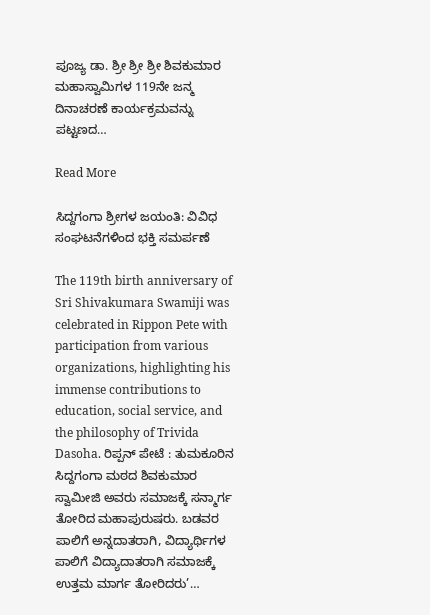ಪೂಜ್ಯ ಡಾ. ಶ್ರೀ ಶ್ರೀ ಶ್ರೀ ಶಿವಕುಮಾರ ಮಹಾಸ್ವಾಮಿಗಳ 119ನೇ ಜನ್ಮ ದಿನಾಚರಣೆ ಕಾರ್ಯಕ್ರಮವನ್ನು ಪಟ್ಟಣದ…

Read More

ಸಿದ್ದಗಂಗಾ ಶ್ರೀಗಳ ಜಯಂತಿ: ವಿವಿಧ ಸಂಘಟನೆಗಳಿಂದ ಭಕ್ತಿ ಸಮರ್ಪಣೆ

The 119th birth anniversary of Sri Shivakumara Swamiji was celebrated in Rippon Pete with participation from various organizations, highlighting his immense contributions to education, social service, and the philosophy of Trivida Dasoha. ರಿಪ್ಪನ್ ಪೇಟೆ : ತುಮಕೂರಿನ ಸಿದ್ದಗಂಗಾ ಮಠದ ಶಿವಕುಮಾರ ಸ್ವಾಮೀಜಿ ಅವರು ಸಮಾಜಕ್ಕೆ ಸನ್ಮಾರ್ಗ ತೋರಿದ ಮಹಾಪುರುಷರು. ಬಡವರ ಪಾಲಿಗೆ ಅನ್ನದಾತರಾಗಿ, ವಿದ್ಯಾರ್ಥಿಗಳ ಪಾಲಿಗೆ ವಿದ್ಯಾದಾತರಾಗಿ ಸಮಾಜಕ್ಕೆ ಉತ್ತಮ ಮಾರ್ಗ ತೋರಿದರು’…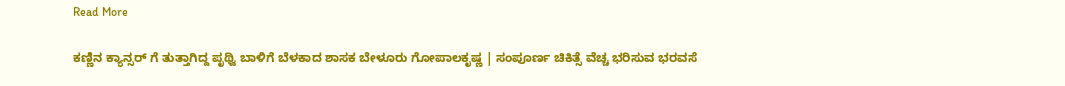Read More

ಕಣ್ಣಿನ ಕ್ಯಾನ್ಸರ್ ಗೆ ತುತ್ತಾಗಿದ್ದ ಪೃಥ್ವಿ ಬಾಳಿಗೆ ಬೆಳಕಾದ ಶಾಸಕ ಬೇಳೂರು ಗೋಪಾಲಕೃಷ್ಣ | ಸಂಪೂರ್ಣ ಚಿಕಿತ್ಸೆ ವೆಚ್ಚ ಭರಿಸುವ ಭರವಸೆ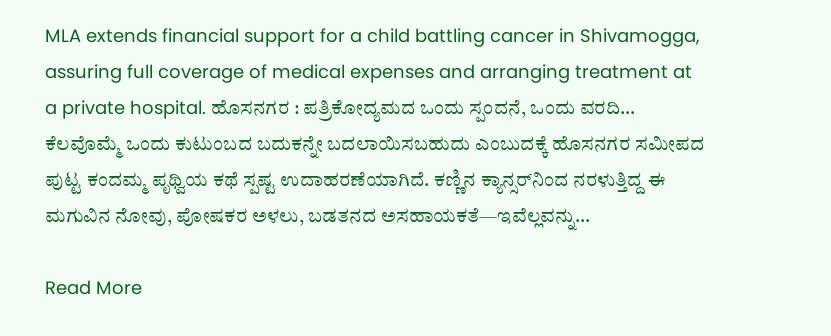MLA extends financial support for a child battling cancer in Shivamogga, assuring full coverage of medical expenses and arranging treatment at a private hospital. ಹೊಸನಗರ : ಪತ್ರಿಕೋದ್ಯಮದ ಒಂದು ಸ್ಪಂದನೆ, ಒಂದು ವರದಿ… ಕೆಲವೊಮ್ಮೆ ಒಂದು ಕುಟುಂಬದ ಬದುಕನ್ನೇ ಬದಲಾಯಿಸಬಹುದು ಎಂಬುದಕ್ಕೆ ಹೊಸನಗರ ಸಮೀಪದ ಪುಟ್ಟ ಕಂದಮ್ಮ ಪೃಥ್ವಿಯ ಕಥೆ ಸ್ಪಷ್ಟ ಉದಾಹರಣೆಯಾಗಿದೆ. ಕಣ್ಣಿನ ಕ್ಯಾನ್ಸರ್‌ನಿಂದ ನರಳುತ್ತಿದ್ದ ಈ ಮಗುವಿನ ನೋವು, ಪೋಷಕರ ಅಳಲು, ಬಡತನದ ಅಸಹಾಯಕತೆ—ಇವೆಲ್ಲವನ್ನು…

Read More